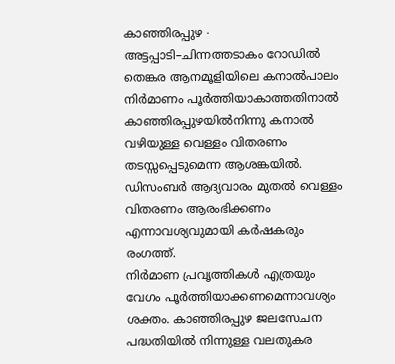കാഞ്ഞിരപ്പുഴ ∙ അട്ടപ്പാടി–ചിന്നത്തടാകം റോഡിൽ തെങ്കര ആനമൂളിയിലെ കനാൽപാലം നിർമാണം പൂർത്തിയാകാത്തതിനാൽ കാഞ്ഞിരപ്പുഴയിൽനിന്നു കനാൽ വഴിയുള്ള വെള്ളം വിതരണം തടസ്സപ്പെടുമെന്ന ആശങ്കയിൽ. ഡിസംബർ ആദ്യവാരം മുതൽ വെള്ളം വിതരണം ആരംഭിക്കണം എന്നാവശ്യവുമായി കർഷകരും രംഗത്ത്.
നിർമാണ പ്രവൃത്തികൾ എത്രയും വേഗം പൂർത്തിയാക്കണമെന്നാവശ്യം ശക്തം. കാഞ്ഞിരപ്പുഴ ജലസേചന പദ്ധതിയിൽ നിന്നുള്ള വലതുകര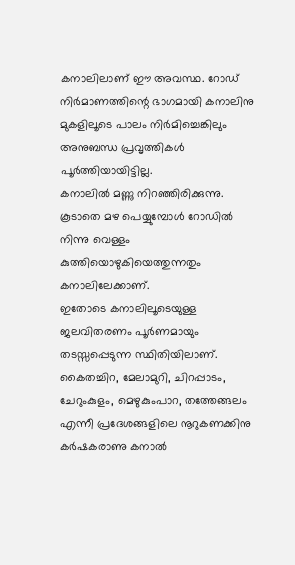കനാലിലാണ് ഈ അവസ്ഥ. റോഡ് നിർമാണത്തിന്റെ ഭാഗമായി കനാലിനു മുകളിലൂടെ പാലം നിർമിച്ചെങ്കിലും അനുബന്ധ പ്രവൃത്തികൾ പൂർത്തിയായിട്ടില്ല.
കനാലിൽ മണ്ണു നിറഞ്ഞിരിക്കുന്നു. കൂടാതെ മഴ പെയ്യുമ്പോൾ റോഡിൽ നിന്നു വെള്ളം കുത്തിയൊഴുകിയെത്തുന്നതും കനാലിലേക്കാണ്.
ഇതോടെ കനാലിലൂടെയുള്ള ജലവിതരണം പൂർണമായും തടസ്സപ്പെടുന്ന സ്ഥിതിയിലാണ്. കൈതച്ചിറ, മേലാമുറി, ചിറപ്പാടം, ചേറുംകുളം, മെഴുകുംപാറ, തത്തേങ്ങലം എന്നീ പ്രദേശങ്ങളിലെ നൂറുകണക്കിനു കർഷകരാണു കനാൽ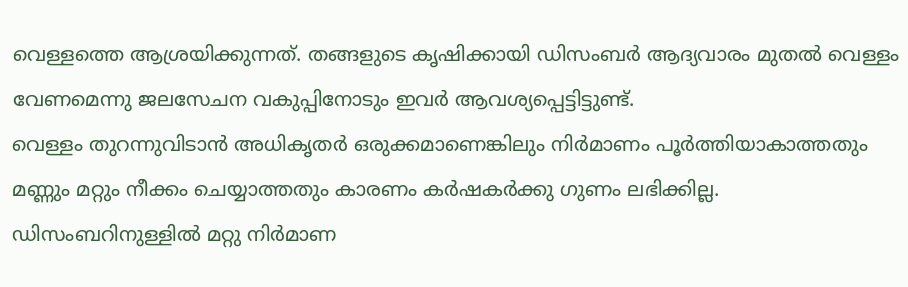വെള്ളത്തെ ആശ്രയിക്കുന്നത്. തങ്ങളുടെ കൃഷിക്കായി ഡിസംബർ ആദ്യവാരം മുതൽ വെള്ളം വേണമെന്നു ജലസേചന വകുപ്പിനോടും ഇവർ ആവശ്യപ്പെട്ടിട്ടുണ്ട്.
വെള്ളം തുറന്നുവിടാൻ അധികൃതർ ഒരുക്കമാണെങ്കിലും നിർമാണം പൂർത്തിയാകാത്തതും മണ്ണും മറ്റും നീക്കം ചെയ്യാത്തതും കാരണം കർഷകർക്കു ഗുണം ലഭിക്കില്ല. ഡിസംബറിനുള്ളിൽ മറ്റു നിർമാണ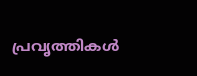പ്രവൃത്തികൾ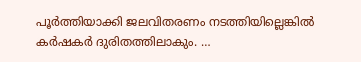പൂർത്തിയാക്കി ജലവിതരണം നടത്തിയില്ലെങ്കിൽ കർഷകർ ദുരിതത്തിലാകും. …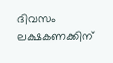ദിവസം ലക്ഷകണക്കിന്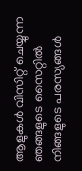ആളുകൾ വിസിറ്റ് ചെയ്യുന്ന ഞങ്ങളുടെ സൈറ്റിൽ നിങ്ങളുടെ പരസ്യങ്ങൾ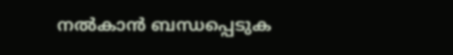നൽകാൻ ബന്ധപ്പെടുക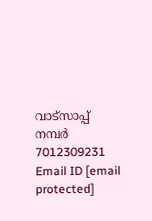വാട്സാപ്പ് നമ്പർ 7012309231 Email ID [email protected]